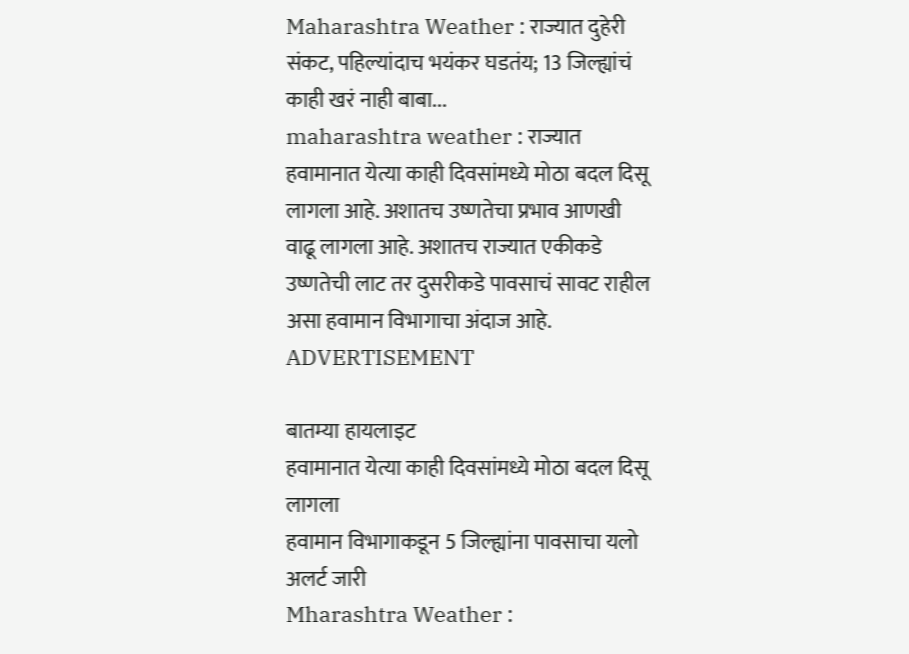Maharashtra Weather : राज्यात दुहेरी संकट, पहिल्यांदाच भयंकर घडतंय; 13 जिल्ह्यांचं काही खरं नाही बाबा...
maharashtra weather : राज्यात हवामानात येत्या काही दिवसांमध्ये मोठा बदल दिसू लागला आहे. अशातच उष्णतेचा प्रभाव आणखी वाढू लागला आहे. अशातच राज्यात एकीकडे उष्णतेची लाट तर दुसरीकडे पावसाचं सावट राहील असा हवामान विभागाचा अंदाज आहे.
ADVERTISEMENT

बातम्या हायलाइट
हवामानात येत्या काही दिवसांमध्ये मोठा बदल दिसू लागला
हवामान विभागाकडून 5 जिल्ह्यांना पावसाचा यलो अलर्ट जारी
Mharashtra Weather :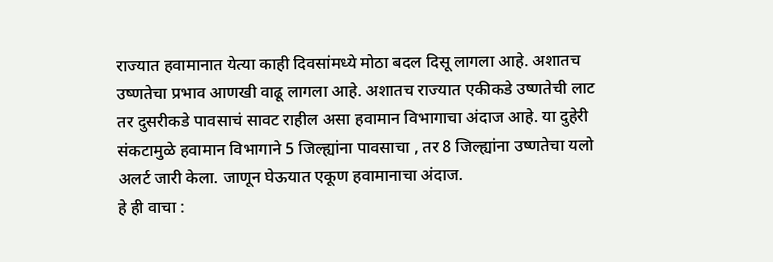राज्यात हवामानात येत्या काही दिवसांमध्ये मोठा बदल दिसू लागला आहे. अशातच उष्णतेचा प्रभाव आणखी वाढू लागला आहे. अशातच राज्यात एकीकडे उष्णतेची लाट तर दुसरीकडे पावसाचं सावट राहील असा हवामान विभागाचा अंदाज आहे. या दुहेरी संकटामुळे हवामान विभागाने 5 जिल्ह्यांना पावसाचा , तर 8 जिल्ह्यांना उष्णतेचा यलो अलर्ट जारी केला. जाणून घेऊयात एकूण हवामानाचा अंदाज.
हे ही वाचा :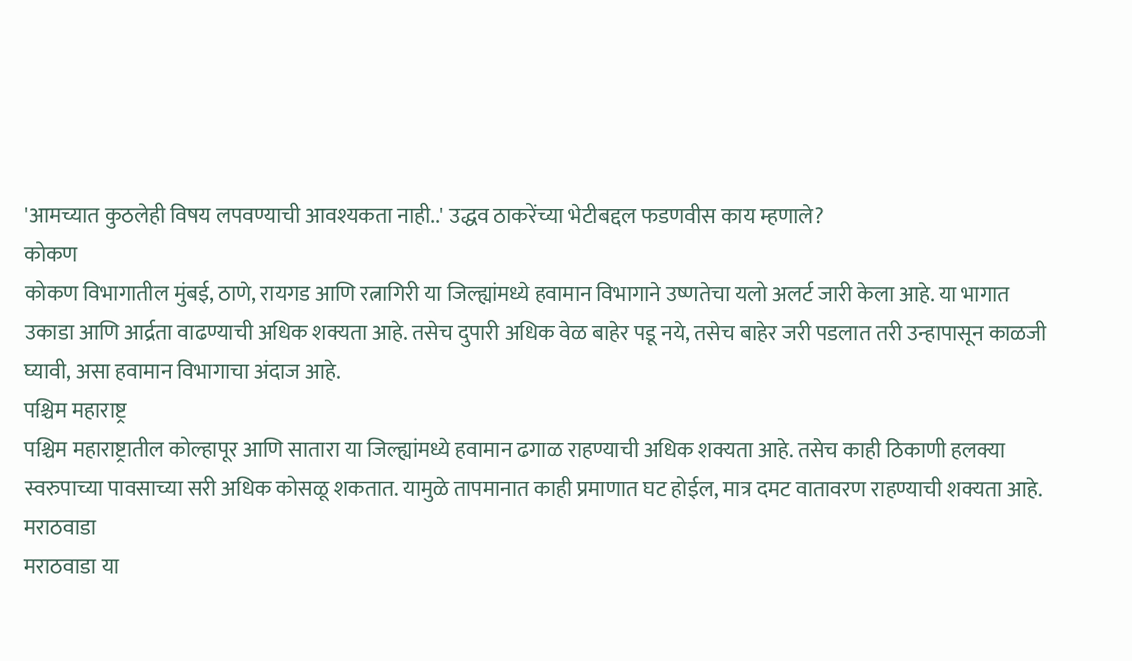'आमच्यात कुठलेही विषय लपवण्याची आवश्यकता नाही..' उद्धव ठाकरेंच्या भेटीबद्दल फडणवीस काय म्हणाले?
कोकण
कोकण विभागातील मुंबई, ठाणे, रायगड आणि रत्नागिरी या जिल्ह्यांमध्ये हवामान विभागाने उष्णतेचा यलो अलर्ट जारी केला आहे. या भागात उकाडा आणि आर्द्रता वाढण्याची अधिक शक्यता आहे. तसेच दुपारी अधिक वेळ बाहेर पडू नये, तसेच बाहेर जरी पडलात तरी उन्हापासून काळजी घ्यावी, असा हवामान विभागाचा अंदाज आहे.
पश्चिम महाराष्ट्र
पश्चिम महाराष्ट्रातील कोल्हापूर आणि सातारा या जिल्ह्यांमध्ये हवामान ढगाळ राहण्याची अधिक शक्यता आहे. तसेच काही ठिकाणी हलक्या स्वरुपाच्या पावसाच्या सरी अधिक कोसळू शकतात. यामुळे तापमानात काही प्रमाणात घट होईल, मात्र दमट वातावरण राहण्याची शक्यता आहे.
मराठवाडा
मराठवाडा या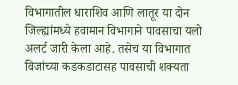विभागातील धाराशिव आणि लातूर या दोन जिल्ह्यांमध्ये हवामान विभागाने पावसाचा यलो अलर्ट जारी केला आहे. तसेच या विभागात विजांच्या कडकडाटासह पावसाची शक्यता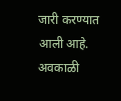जारी करण्यात आली आहे. अवकाळी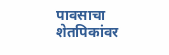पावसाचा शेतपिकांवर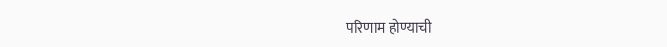परिणाम होण्याची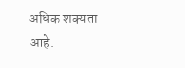अधिक शक्यता आहे.